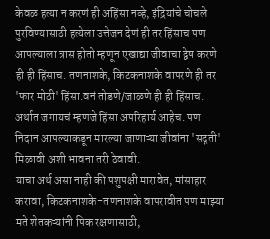केवळ हत्या न करणं ही अहिंसा नव्हे, इंद्रियांचे चोचले पुरविण्यासाठी हत्येला उत्तेजन देणं ही तर हिंसाच पण आपल्याला त्रास होतो म्हणून एखाद्या जीवाचा द्वेष करणे ही ही हिंसाच. तणनाशके, किटकनाशके वापरणे ही तर 'फार मोठी' हिंसा.वनं तोडणे/जाळणे ही ही हिंसाच. अर्थात जगायचं म्हणजे हिंसा अपरिहार्य आहेच. पण निदान आपल्याकडून मारल्या जाणाऱ्या जीवांना 'सद्गती' मिळावी अशी भावना तरी ठेवावी.
याचा अर्थ असा नाही की पशुपक्षी मारावेत, मांसाहार करावा, किटकनाशके-तणनाशके वापरावीत पण माझ्या मते शेतकऱ्यांनी पिक रक्षणासाठी,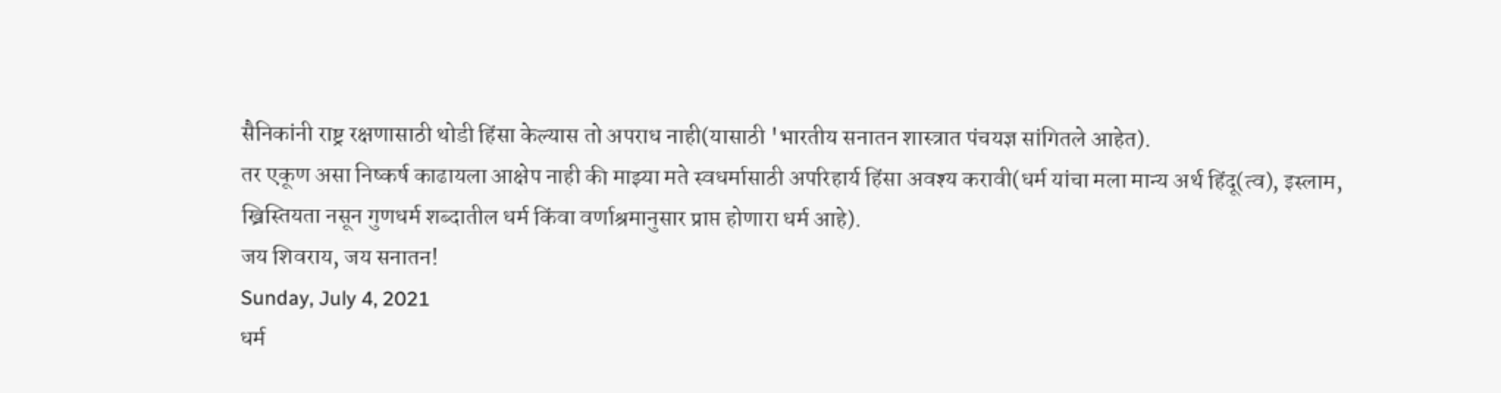सैनिकांनी राष्ट्र रक्षणासाठी थोडी हिंसा केल्यास तो अपराध नाही(यासाठी 'भारतीय सनातन शास्त्रात पंचयज्ञ सांगितले आहेत).
तर एकूण असा निष्कर्ष काढायला आक्षेप नाही की माझ्या मते स्वधर्मासाठी अपरिहार्य हिंसा अवश्य करावी(धर्म यांचा मला मान्य अर्थ हिंदू(त्व), इस्लाम, ख्रिस्तियता नसून गुणधर्म शब्दातील धर्म किंवा वर्णाश्रमानुसार प्राप्त होणारा धर्म आहे).
जय शिवराय, जय सनातन!
Sunday, July 4, 2021
धर्म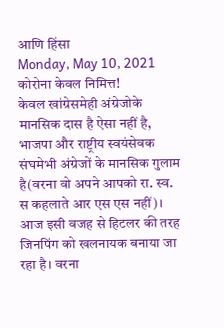आणि हिंसा
Monday, May 10, 2021
कोरोना केवल निमित्त!
केवल खांग्रेसमेही अंग्रेजोके मानसिक दास है ऐसा नहीं है, भाजपा और राष्ट्रीय स्वयंसेवक संघमेभी अंग्रेजों के मानसिक गुलाम है(वरना वो अपने आपको रा. स्व. स कहलाते आर एस एस नहीं)। आज इसी वजह से हिटलर की तरह जिनपिंग को खलनायक बनाया जा रहा है। वरना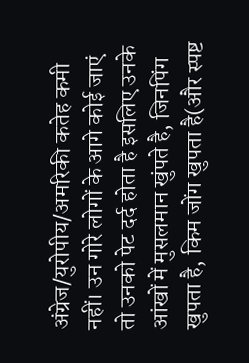अंग्रेज/युरोपीय/अमरिकी कतेह कमी नहीं। उन गोरे लोगों के आगे कोई जाएं तो उनको पेट दर्द होता है इसलिए उनके आंखों में मुसलमान खुंपते है, जिनपिंग खुपता है, किम जोंग खुपता है(और स्पष्ट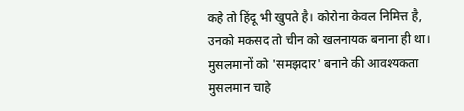कहे तो हिंदू भी खुपते है। कोरोना केवल निमित्त है, उनको मकसद तो चीन को खलनायक बनाना ही था।
मुसलमानों को 'समझदार' बनाने की आवश्यकता
मुसलमान चाहे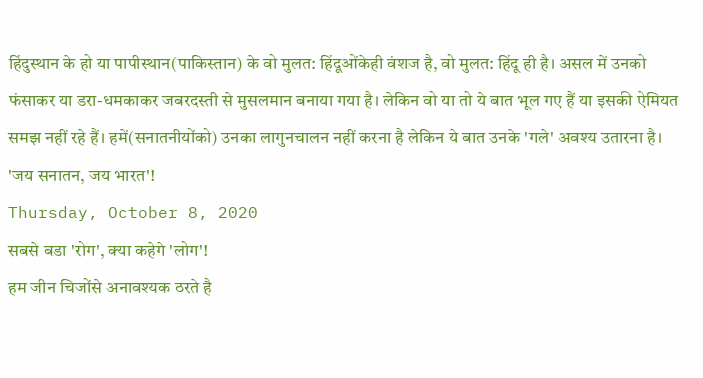हिंदुस्थान के हो या पापीस्थान(पाकिस्तान) के वो मुलत: हिंदूओंकेही वंशज है, वो मुलत: हिंदू ही है। असल में उनको फंसाकर या डरा-धमकाकर जबरदस्ती से मुसलमान बनाया गया है। लेकिन वो या तो ये बात भूल गए हैं या इसकी ऐमियत समझ नहीं रहे हैं। हमें(सनातनीयोंको) उनका लागुनचालन नहीं करना है लेकिन ये बात उनके 'गले' अवश्य उतारना है।
'जय सनातन, जय भारत'!
Thursday, October 8, 2020
सबसे बडा 'रोग', क्या कहेगे 'लोग'!
हम जीन चिजोंसे अनावश्यक ठरते है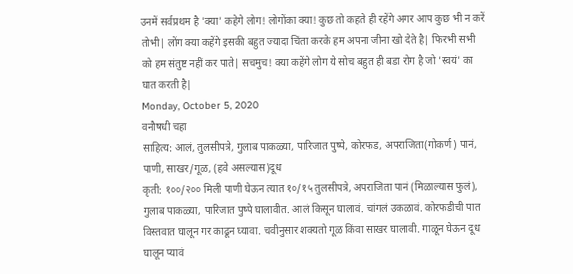उनमें सर्वप्रथम है 'क्या' कहेगे लोग! लोगोंका क्या! कुछ तो कहते ही रहेंगे अगर आप कुछ भी न करें तोभी| लोंग क्या कहेंगे इसकी बहुत ज्यादा चिंता करके हम अपना जीना खो देते है| फिरभी सभी को हम संतुष्ट नहीं कर पाते| सचमुच! क्या कहेंगे लोग ये सोच बहुत ही बडा रोग है जो 'स्वयं' का घात करती है|
Monday, October 5, 2020
वनौषधी चहा
साहित्य: आलं, तुलसीपत्रे, गुलाब पाकळ्या, पारिजात पुष्पे, कोरफड, अपराजिता(गोकर्ण) पानं, पाणी, साखर/गूळ, (हवे असल्यास)दूध
कृती: १००/२०० मिली पाणी घेऊन त्यात १०/१५ तुलसीपत्रे, अपराजिता पानं (मिळाल्यास फुलं), गुलाब पाकळ्या, पारिजात पुष्पे घालावीत. आलं किसून घालावं. चांगलं उकळावं. कोरफडीची पात विस्तवात घालून गर काढून घ्यावा. चवीनुसार शक्यतो गूळ किंवा साखर घालावी. गाळून घेऊन दूध घालून प्यावं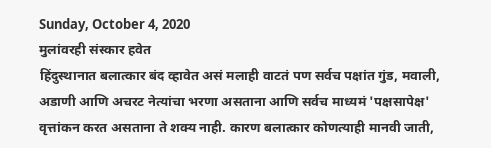Sunday, October 4, 2020
मुलांवरही संस्कार हवेत
हिंदुस्थानात बलात्कार बंद व्हावेत असं मलाही वाटतं पण सर्वच पक्षांत गुंड, मवाली, अडाणी आणि अचरट नेत्यांचा भरणा असताना आणि सर्वच माध्यमं 'पक्षसापेक्ष' वृत्तांकन करत असताना ते शक्य नाही. कारण बलात्कार कोणत्याही मानवी जाती,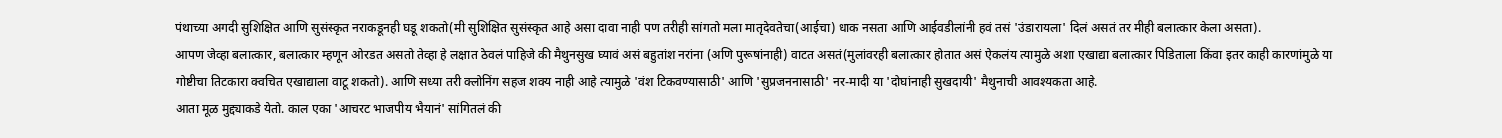पंथाच्या अगदी सुशिक्षित आणि सुसंस्कृत नराकडूनही घडू शकतो(मी सुशिक्षित सुसंस्कृत आहे असा दावा नाही पण तरीही सांगतो मला मातृदेवतेचा(आईचा) धाक नसता आणि आईवडीलांनी हवं तसं 'उंडारायला' दिलं असतं तर मीही बलात्कार केला असता).
आपण जेव्हा बलात्कार, बलात्कार म्हणून ओरडत असतो तेव्हा हे लक्षात ठेवलं पाहिजे की मैथुनसुख घ्यावं असं बहुतांश नरांना (अणि पुरूषांनाही) वाटत असतं(मुलांवरही बलात्कार होतात असं ऐकलंय त्यामुळे अशा एखाद्या बलात्कार पिडिताला किंवा इतर काही कारणांमुळे या गोष्टीचा तिटकारा क्वचित एखाद्याला वाटू शकतो). आणि सध्या तरी क्लोनिंग सहज शक्य नाही आहे त्यामुळे 'वंश टिकवण्यासाठी' आणि 'सुप्रजननासाठी' नर-मादी या 'दोघांनाही सुखदायी' मैथुनाची आवश्यकता आहे.
आता मूळ मुद्द्याकडे येतो. काल एका 'आचरट भाजपीय भैयानं' सांगितलं की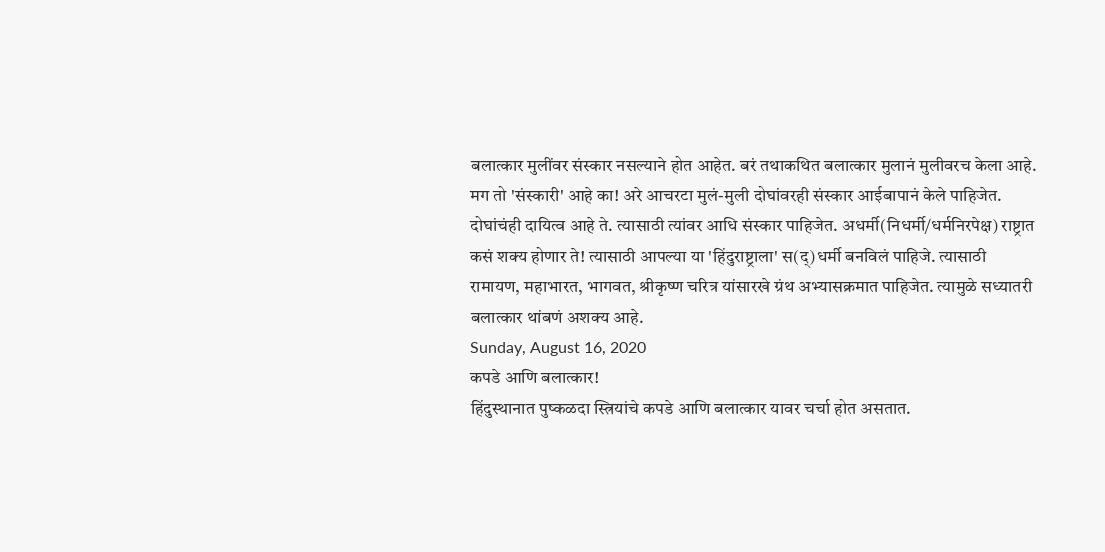बलात्कार मुलींवर संस्कार नसल्याने होत आहेत. बरं तथाकथित बलात्कार मुलानं मुलीवरच केला आहे. मग तो 'संस्कारी' आहे का! अरे आचरटा मुलं-मुली दोघांवरही संस्कार आईबापानं केले पाहिजेत. दोघांचंही दायित्व आहे ते. त्यासाठी त्यांवर आधि संस्कार पाहिजेत. अधर्मी(निधर्मी/धर्मनिरपेक्ष) राष्ट्रात कसं शक्य होणार ते! त्यासाठी आपल्या या 'हिंदुराष्ट्राला' स(द्)धर्मी बनविलं पाहिजे. त्यासाठी रामायण, महाभारत, भागवत, श्रीकृष्ण चरित्र यांसारखे ग्रंथ अभ्यासक्रमात पाहिजेत. त्यामुळे सध्यातरी बलात्कार थांबणं अशक्य आहे.
Sunday, August 16, 2020
कपडे आणि बलात्कार!
हिंदुस्थानात पुष्कळदा स्त्रियांचे कपडे आणि बलात्कार यावर चर्चा होत असतात.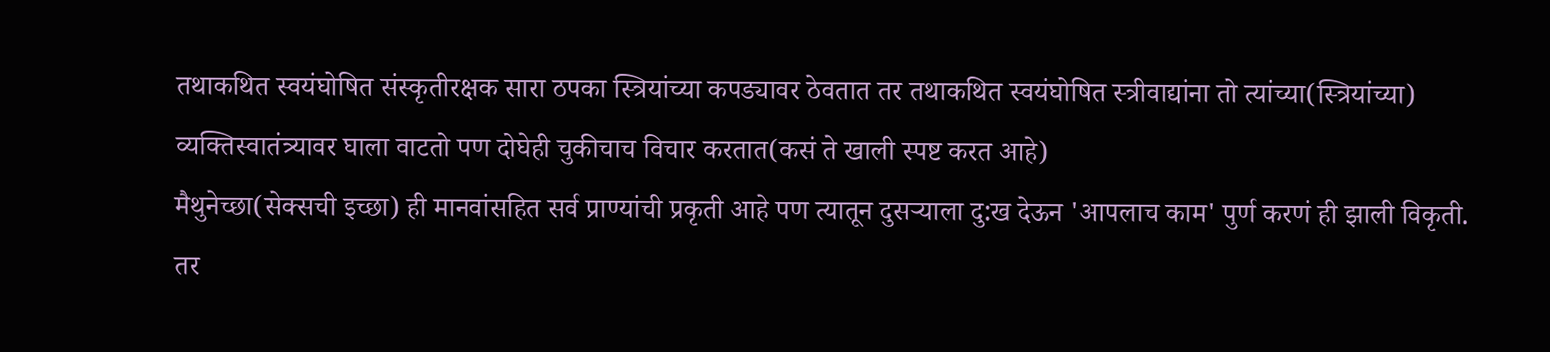तथाकथित स्वयंघोषित संस्कृतीरक्षक सारा ठपका स्त्रियांच्या कपड्यावर ठेवतात तर तथाकथित स्वयंघोषित स्त्रीवाद्यांना तो त्यांच्या(स्त्रियांच्या) व्यक्तिस्वातंत्र्यावर घाला वाटतो पण दोघेही चुकीचाच विचार करतात(कसं ते खाली स्पष्ट करत आहे)
मैथुनेच्छा(सेक्सची इच्छा) ही मानवांसहित सर्व प्राण्यांची प्रकृती आहे पण त्यातून दुसऱ्याला दु:ख देऊन 'आपलाच काम' पुर्ण करणं ही झाली विकृती. तर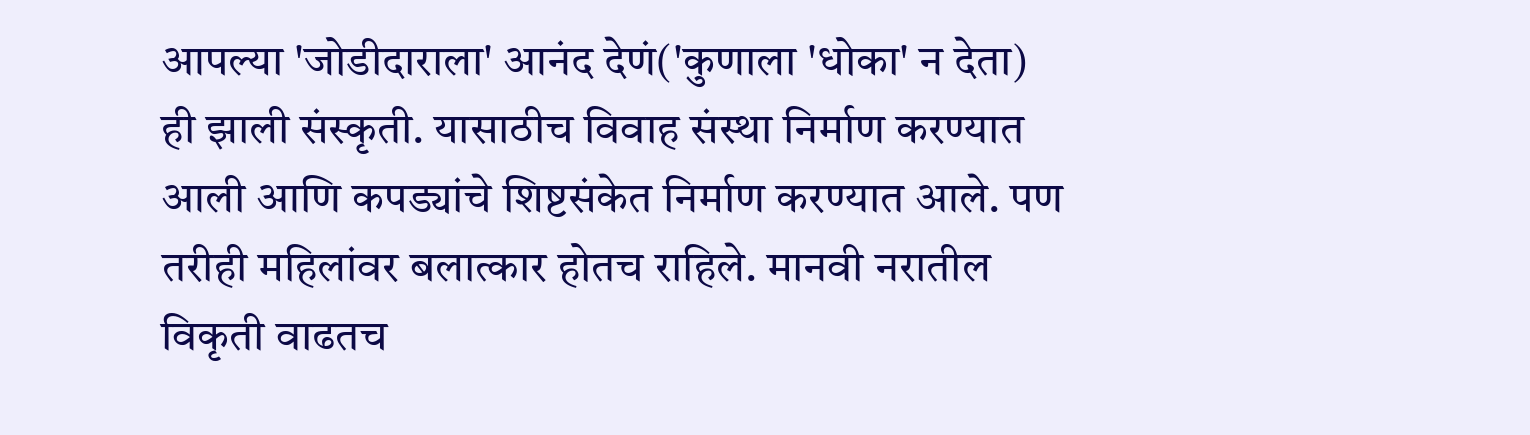आपल्या 'जोडीदाराला' आनंद देणं('कुणाला 'धोका' न देता) ही झाली संस्कृती. यासाठीच विवाह संस्था निर्माण करण्यात आली आणि कपड्यांचे शिष्टसंकेत निर्माण करण्यात आले. पण तरीही महिलांवर बलात्कार होतच राहिले. मानवी नरातील विकृती वाढतच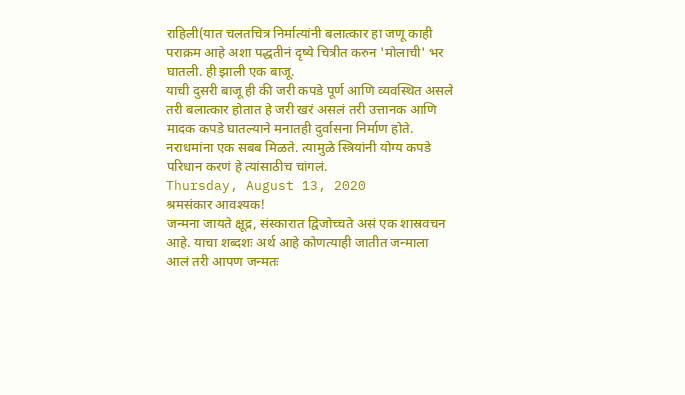राहिली(यात चलतचित्र निर्मात्यांनी बलात्कार हा जणू काही पराक्रम आहे अशा पद्धतीनं दृष्ये चित्रीत करुन 'मोलाची' भर घातली. ही झाली एक बाजू.
याची दुसरी बाजू ही की जरी कपडे पूर्ण आणि व्यवस्थित असले तरी बलात्कार होतात हे जरी खरं असलं तरी उत्तानक आणि मादक कपडे घातल्याने मनातही दुर्वासना निर्माण होते. नराधमांना एक सबब मिळते. त्यामुळे स्त्रियांनी योग्य कपडे परिधान करणं हे त्यांसाठीच चांगलं.
Thursday, August 13, 2020
श्रमसंकार आवश्यक!
जन्मना जायते क्षूद्र, संस्कारात द्विजोच्चते असं एक शास्रवचन आहे. याचा शब्दशः अर्थ आहे कोणत्याही जातीत जन्माला आलं तरी आपण जन्मतः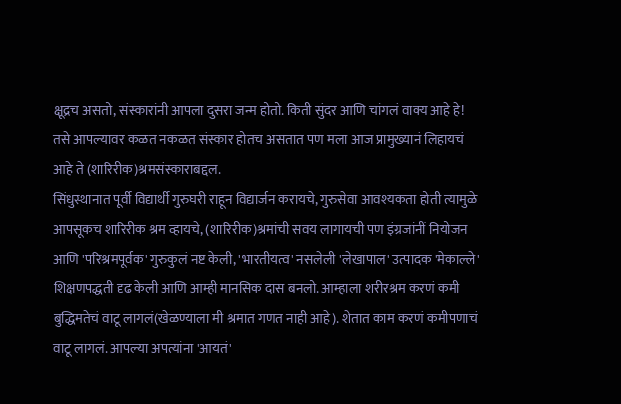क्षूद्रच असतो, संस्कारांनी आपला दुसरा जन्म होतो. किती सुंदर आणि चांगलं वाक्य आहे हे!
तसे आपल्यावर कळत नकळत संस्कार होतच असतात पण मला आज प्रामुख्यानं लिहायचं आहे ते (शारिरीक)श्रमसंस्काराबद्दल.
सिंधुस्थानात पूर्वी विद्यार्थी गुरुघरी राहून विद्यार्जन करायचे, गुरुसेवा आवश्यकता होती त्यामुळे आपसूकच शारिरीक श्रम व्हायचे, (शारिरीक)श्रमांची सवय लागायची पण इंग्रजांनीं नियोजन आणि 'परिश्रमपूर्वक' गुरुकुलं नष्ट केली, 'भारतीयत्व' नसलेली 'लेखापाल' उत्पादक 'मेकाल्ले' शिक्षणपद्धती दृढ केली आणि आम्ही मानसिक दास बनलो. आम्हाला शरीरश्रम करणं कमी बुद्धिमतेचं वाटू लागलं(खेळण्याला मी श्रमात गणत नाही आहे). शेतात काम करणं कमीपणाचं वाटू लागलं. आपल्या अपत्यांना 'आयतं'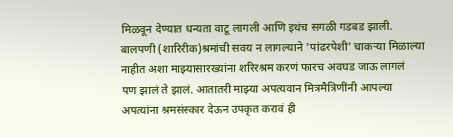मिळवून देण्यात धन्यता वाटू लागली आणि इथंच सगळी गडबड झाली. बालपणी (शारिरीक)श्रमांची सवय न लागल्याने 'पांढरपेशी' चाकऱ्या मिळाल्या नाहीत अशा माझ्यासारख्यांना शरिरश्रम करणं फारच अवघड जाऊ लागलं
पण झालं ते झालं. आतातरी माझ्या अपत्यवान मित्रमैत्रिणींनी आपल्या अपत्यांना श्रमसंस्कार देऊन उपकृत करावं ही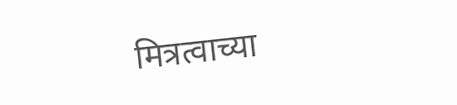मित्रत्वाच्या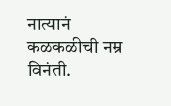नात्यानं कळकळीची नम्र विनंती.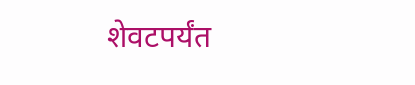शेवटपर्यंत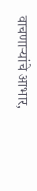वाचणाऱ्यांचे आभार,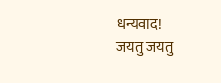धन्यवाद!
जयतु जयतु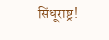सिंधूराष्ट्र!